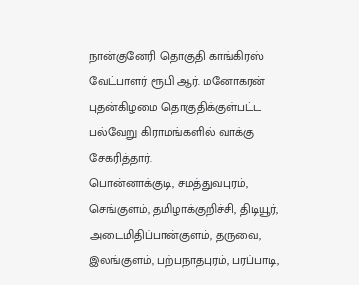நான்குனேரி தொகுதி காங்கிரஸ் வேட்பாளர் ரூபி ஆர். மனோகரன் புதன்கிழமை தொகுதிக்குள்பட்ட பல்வேறு கிராமங்களில் வாக்கு சேகரித்தார்.
பொன்னாக்குடி, சமத்துவபுரம், செங்குளம், தமிழாக்குறிச்சி, திடியூர், அடைமிதிப்பான்குளம், தருவை, இலங்குளம், பற்பநாதபுரம், பரப்பாடி,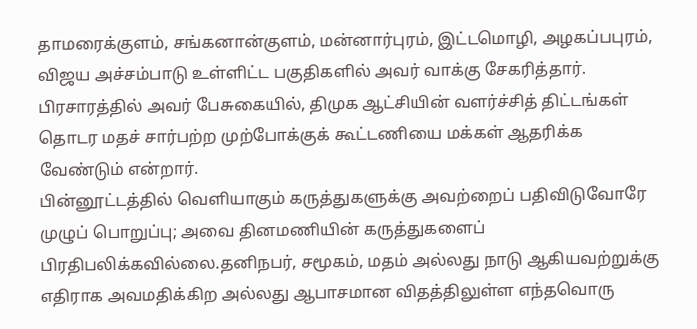தாமரைக்குளம், சங்கனான்குளம், மன்னார்புரம், இட்டமொழி, அழகப்பபுரம், விஜய அச்சம்பாடு உள்ளிட்ட பகுதிகளில் அவர் வாக்கு சேகரித்தார்.
பிரசாரத்தில் அவர் பேசுகையில், திமுக ஆட்சியின் வளர்ச்சித் திட்டங்கள் தொடர மதச் சார்பற்ற முற்போக்குக் கூட்டணியை மக்கள் ஆதரிக்க வேண்டும் என்றார்.
பின்னூட்டத்தில் வெளியாகும் கருத்துகளுக்கு அவற்றைப் பதிவிடுவோரே முழுப் பொறுப்பு; அவை தினமணியின் கருத்துகளைப் பிரதிபலிக்கவில்லை.தனிநபர், சமூகம், மதம் அல்லது நாடு ஆகியவற்றுக்கு எதிராக அவமதிக்கிற அல்லது ஆபாசமான விதத்திலுள்ள எந்தவொரு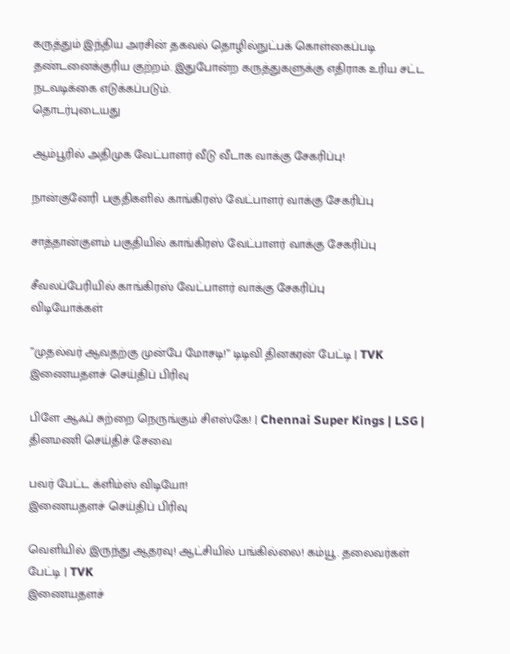கருத்தும் இந்திய அரசின் தகவல் தொழில்நுட்பக் கொள்கைப்படி தண்டனைக்குரிய குற்றம். இதுபோன்ற கருத்துகளுக்கு எதிராக உரிய சட்ட நடவடிக்கை எடுக்கப்படும்.
தொடர்புடையது

ஆம்பூரில் அதிமுக வேட்பாளர் வீடு வீடாக வாக்கு சேகரிப்பு!

நான்குனேரி பகுதிகளில் காங்கிரஸ் வேட்பாளர் வாக்கு சேகரிப்பு

சாத்தான்குளம் பகுதியில் காங்கிரஸ் வேட்பாளர் வாக்கு சேகரிப்பு

சீவலப்பேரியில் காங்கிரஸ் வேட்பாளர் வாக்கு சேகரிப்பு
விடியோக்கள்

”முதல்வர் ஆவதற்கு முன்பே மோசடி!” டிடிவி தினகரன் பேட்டி | TVK
இணையதளச் செய்திப் பிரிவு

பிளே ஆஃப் சுற்றை நெருங்கும் சிஎஸ்கே! | Chennai Super Kings | LSG |
தினமணி செய்திச் சேவை

பவர் பேட்ட க்ளிம்ஸ் விடியோ!
இணையதளச் செய்திப் பிரிவு

வெளியில் இருந்து ஆதரவு! ஆட்சியில் பங்கில்லை! கம்யூ. தலைவர்கள் பேட்டி | TVK
இணையதளச்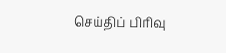செய்திப் பிரிவு